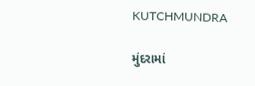KUTCHMUNDRA

મુંદરામાં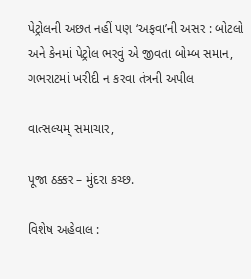પેટ્રોલની અછત નહીં પણ ‘અફવા’ની અસર : બોટલો અને કેનમાં પેટ્રોલ ભરવું એ જીવતા બોમ્બ સમાન, ગભરાટમાં ખરીદી ન કરવા તંત્રની અપીલ

વાત્સલ્યમ્ સમાચાર,

પૂજા ઠક્કર – મુંદરા કચ્છ.

વિશેષ અહેવાલ :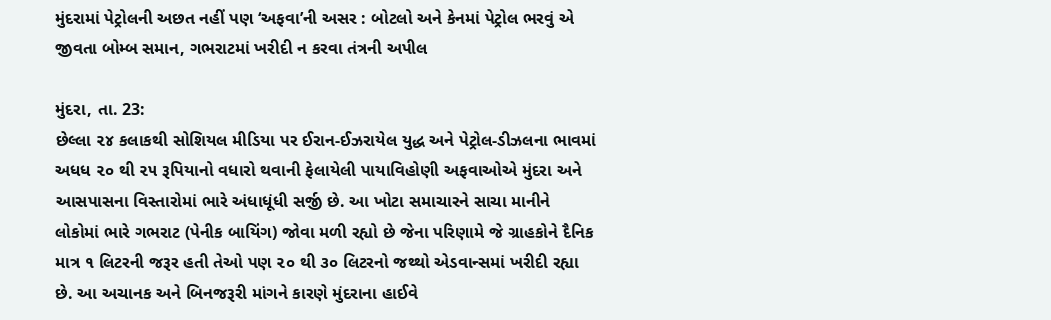મુંદરામાં પેટ્રોલની અછત નહીં પણ ‘અફવા’ની અસર : બોટલો અને કેનમાં પેટ્રોલ ભરવું એ જીવતા બોમ્બ સમાન, ગભરાટમાં ખરીદી ન કરવા તંત્રની અપીલ

મુંદરા, તા. 23:
છેલ્લા ૨૪ કલાકથી સોશિયલ મીડિયા પર ઈરાન-ઈઝરાયેલ યુદ્ધ અને પેટ્રોલ-ડીઝલના ભાવમાં અધધ ૨૦ થી ૨૫ રૂપિયાનો વધારો થવાની ફેલાયેલી પાયાવિહોણી અફવાઓએ મુંદરા અને આસપાસના વિસ્તારોમાં ભારે અંધાધૂંધી સર્જી છે. આ ખોટા સમાચારને સાચા માનીને લોકોમાં ભારે ગભરાટ (પેનીક બાયિંગ) જોવા મળી રહ્યો છે જેના પરિણામે જે ગ્રાહકોને દૈનિક માત્ર ૧ લિટરની જરૂર હતી તેઓ પણ ૨૦ થી ૩૦ લિટરનો જથ્થો એડવાન્સમાં ખરીદી રહ્યા છે. આ અચાનક અને બિનજરૂરી માંગને કારણે મુંદરાના હાઈવે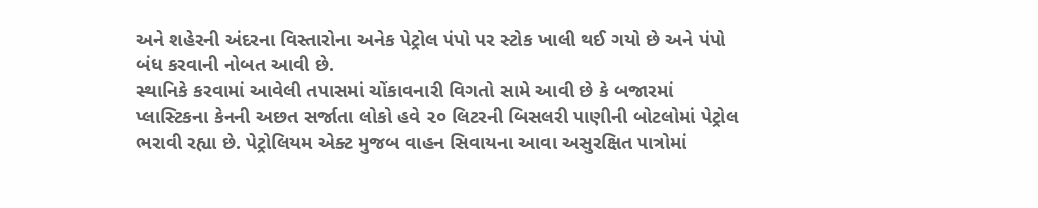અને શહેરની અંદરના વિસ્તારોના અનેક પેટ્રોલ પંપો પર સ્ટોક ખાલી થઈ ગયો છે અને પંપો બંધ કરવાની નોબત આવી છે.
સ્થાનિકે કરવામાં આવેલી તપાસમાં ચોંકાવનારી વિગતો સામે આવી છે કે બજારમાં પ્લાસ્ટિકના કેનની અછત સર્જાતા લોકો હવે ૨૦ લિટરની બિસલરી પાણીની બોટલોમાં પેટ્રોલ ભરાવી રહ્યા છે. પેટ્રોલિયમ એક્ટ મુજબ વાહન સિવાયના આવા અસુરક્ષિત પાત્રોમાં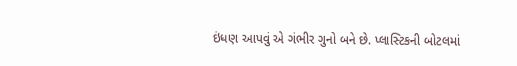ઇંધણ આપવું એ ગંભીર ગુનો બને છે. પ્લાસ્ટિકની બોટલમાં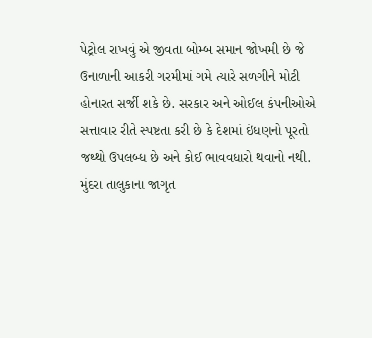પેટ્રોલ રાખવું એ જીવતા બોમ્બ સમાન જોખમી છે જે ઉનાળાની આકરી ગરમીમાં ગમે ત્યારે સળગીને મોટી હોનારત સર્જી શકે છે. સરકાર અને ઓઈલ કંપનીઓએ સત્તાવાર રીતે સ્પષ્ટતા કરી છે કે દેશમાં ઇંધણનો પૂરતો જથ્થો ઉપલબ્ધ છે અને કોઈ ભાવવધારો થવાનો નથી. મુંદરા તાલુકાના જાગૃત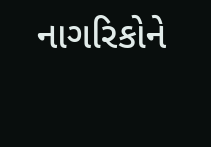નાગરિકોને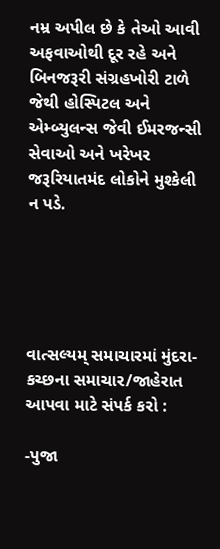નમ્ર અપીલ છે કે તેઓ આવી અફવાઓથી દૂર રહે અને બિનજરૂરી સંગ્રહખોરી ટાળે જેથી હોસ્પિટલ અને એમ્બ્યુલન્સ જેવી ઈમરજન્સી સેવાઓ અને ખરેખર જરૂરિયાતમંદ લોકોને મુશ્કેલી ન પડે.





વાત્સલ્યમ્ સમાચારમાં મુંદરા-કચ્છના સમાચાર/જાહેરાત આપવા માટે સંપર્ક કરો :

-પુજા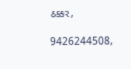ઠક્કર,

9426244508,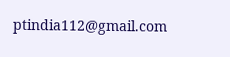ptindia112@gmail.com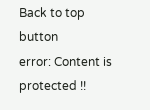Back to top button
error: Content is protected !!